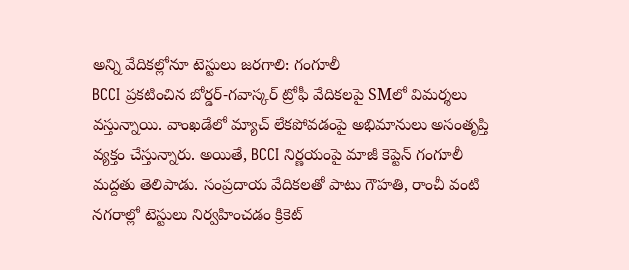అన్ని వేదికల్లోనూ టెస్టులు జరగాలి: గంగూలీ
BCCI ప్రకటించిన బోర్డర్-గవాస్కర్ ట్రోఫీ వేదికలపై SMలో విమర్శలు వస్తున్నాయి. వాంఖడేలో మ్యాచ్ లేకపోవడంపై అభిమానులు అసంతృప్తి వ్యక్తం చేస్తున్నారు. అయితే, BCCI నిర్ణయంపై మాజీ కెప్టెన్ గంగూలీ మద్దతు తెలిపాడు. సంప్రదాయ వేదికలతో పాటు గౌహతి, రాంచీ వంటి నగరాల్లో టెస్టులు నిర్వహించడం క్రికెట్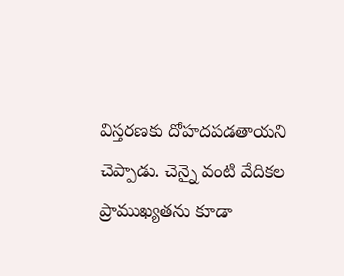విస్తరణకు దోహదపడతాయని చెప్పాడు. చెన్నై వంటి వేదికల ప్రాముఖ్యతను కూడా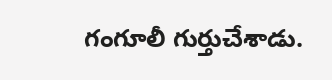గంగూలీ గుర్తుచేశాడు.